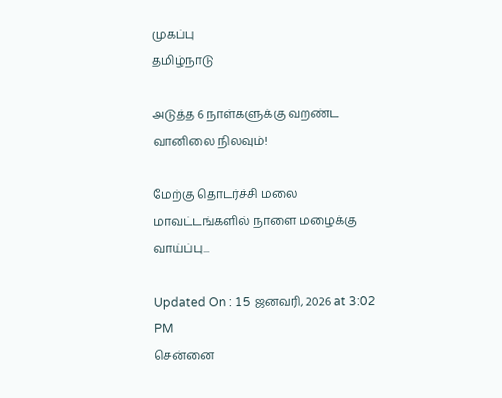முகப்பு
தமிழ்நாடு

அடுத்த 6 நாள்களுக்கு வறண்ட வானிலை நிலவும்!

மேற்கு தொடர்ச்சி மலை மாவட்டங்களில் நாளை மழைக்கு வாய்ப்பு...

Updated On : 15 ஜனவரி, 2026 at 3:02 PM
சென்னை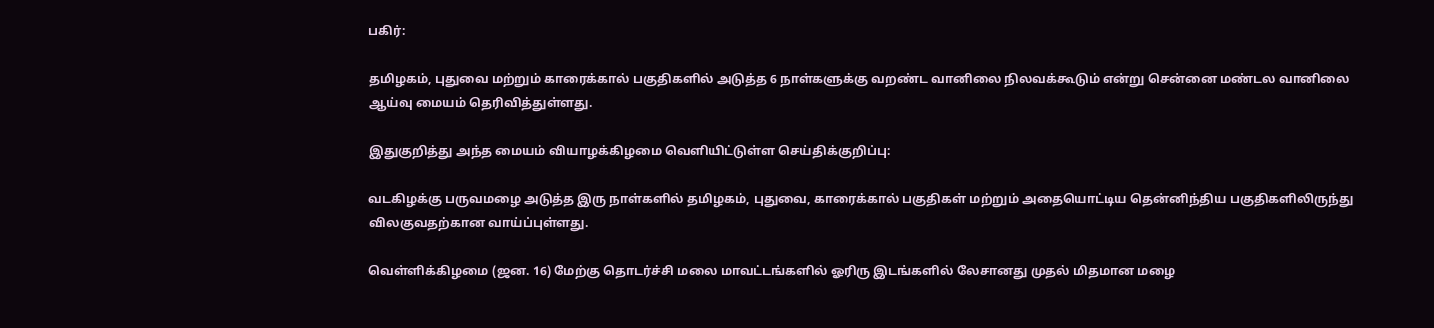பகிர்:

தமிழகம், புதுவை மற்றும் காரைக்கால் பகுதிகளில் அடுத்த 6 நாள்களுக்கு வறண்ட வானிலை நிலவக்கூடும் என்று சென்னை மண்டல வானிலை ஆய்வு மையம் தெரிவித்துள்ளது.

இதுகுறித்து அந்த மையம் வியாழக்கிழமை வெளியிட்டுள்ள செய்திக்குறிப்பு:

வடகிழக்கு பருவமழை அடுத்த இரு நாள்களில் தமிழகம், புதுவை, காரைக்கால் பகுதிகள் மற்றும் அதையொட்டிய தென்னிந்திய பகுதிகளிலிருந்து விலகுவதற்கான வாய்ப்புள்ளது.

வெள்ளிக்கிழமை (ஜன. 16) மேற்கு தொடர்ச்சி மலை மாவட்டங்களில் ஓரிரு இடங்களில் லேசானது முதல் மிதமான மழை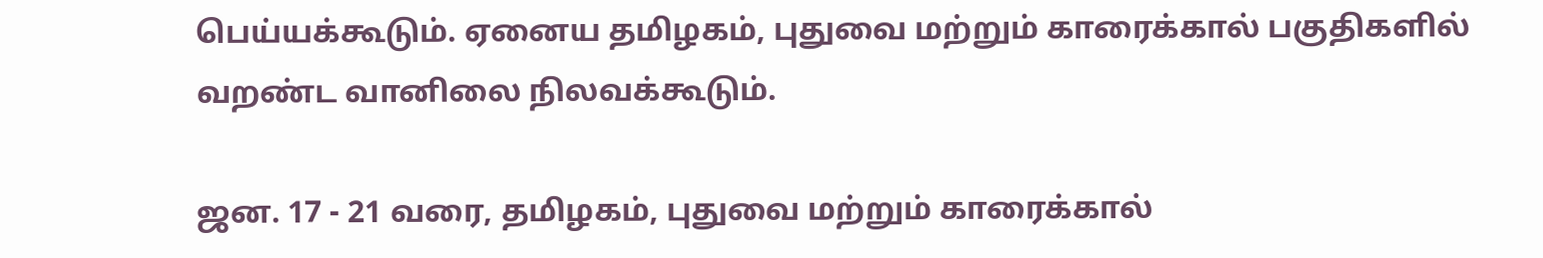பெய்யக்கூடும். ஏனைய தமிழகம், புதுவை மற்றும் காரைக்கால் பகுதிகளில் வறண்ட வானிலை நிலவக்கூடும்.

ஜன. 17 - 21 வரை, தமிழகம், புதுவை மற்றும் காரைக்கால்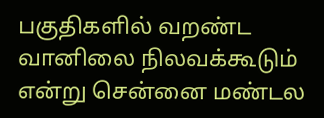பகுதிகளில் வறண்ட வானிலை நிலவக்கூடும் என்று சென்னை மண்டல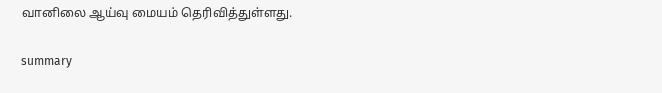வானிலை ஆய்வு மையம் தெரிவித்துள்ளது.

summary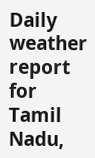Daily weather report for Tamil Nadu,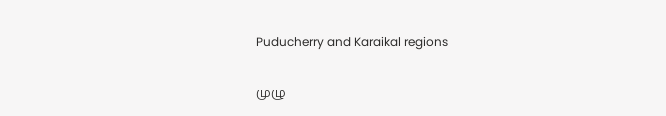Puducherry and Karaikal regions

முழு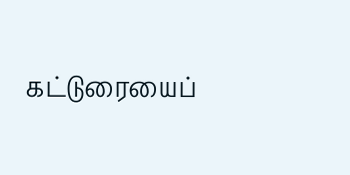கட்டுரையைப்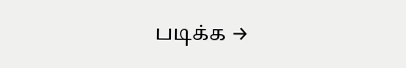படிக்க →